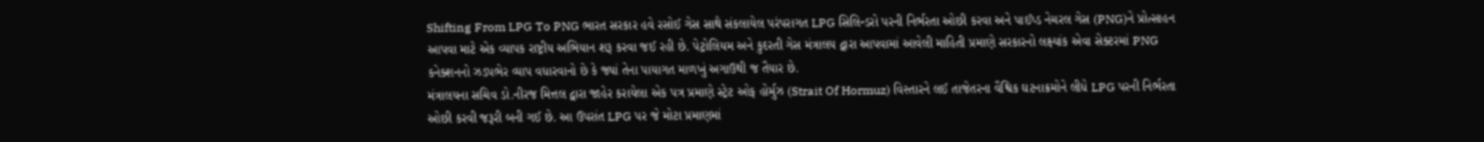Shifting From LPG To PNG ભારત સરકાર હવે રસોઈ ગેસ સાથે સંકલાયેલ પરંપરાગત LPG સિલિન્ડરો પરની નિર્ભરતા ઓછી કરવા અને પાઈપ્ડ નેચરલ ગેસ (PNG)ને પ્રોત્સાહન આપવા માટે એક વ્યાપક રાષ્ટ્રીય અભિયાન શરૂ કરવા જઈ રહી છે. પેટ્રોલિયમ અને કુદરતી ગેસ મંત્રાલય દ્વારા આપવામાં આવેલી માહિતી પ્રમાણે સરકારનો લક્ષ્યાંક એવા સેક્ટરમાં PNG કનેક્શનનો ઝડપભેર વ્યાપ વધારવાનો છે કે જ્યાં તેના પાયાગત માળખું અગાઉથી જ તૈયાર છે.
મંત્રાલયના સચિવ ડો.નીરજ મિત્તલ દ્વારા જાહેર કરાયેલા એક પત્ર પ્રમાણે સ્ટ્રેટ ઓફ હોર્મુઝ (Strait Of Hormuz) વિસ્તારને લઈ તાજેતરના વૈશ્વિક ઘટનાક્રમોને લીધે LPG પરની નિર્ભરતા ઓછી કરવી જરૂરી બની ગઈ છે. આ ઉપરાંત LPG પર જે મોટા પ્રમાણમાં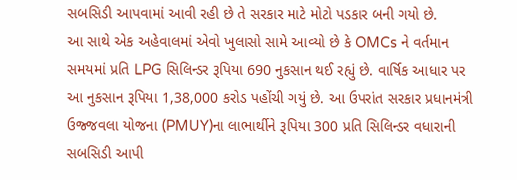સબસિડી આપવામાં આવી રહી છે તે સરકાર માટે મોટો પડકાર બની ગયો છે.
આ સાથે એક અહેવાલમાં એવો ખુલાસો સામે આવ્યો છે કે OMCs ને વર્તમાન સમયમાં પ્રતિ LPG સિલિન્ડર રૂપિયા 690 નુકસાન થઈ રહ્યું છે. વાર્ષિક આધાર પર આ નુકસાન રૂપિયા 1,38,000 કરોડ પહોંચી ગયું છે. આ ઉપરાંત સરકાર પ્રધાનમંત્રી ઉજ્જવલા યોજના (PMUY)ના લાભાર્થીને રૂપિયા 300 પ્રતિ સિલિન્ડર વધારાની સબસિડી આપી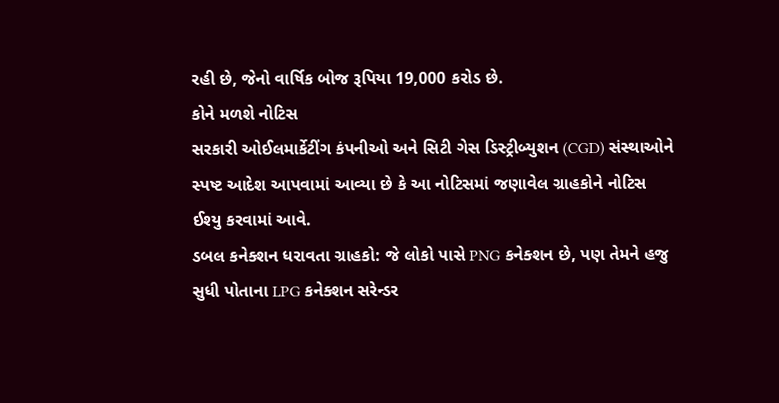રહી છે, જેનો વાર્ષિક બોજ રૂપિયા 19,000 કરોડ છે.
કોને મળશે નોટિસ
સરકારી ઓઈલમાર્કેટીંગ કંપનીઓ અને સિટી ગેસ ડિસ્ટ્રીબ્યુશન (CGD) સંસ્થાઓને સ્પષ્ટ આદેશ આપવામાં આવ્યા છે કે આ નોટિસમાં જણાવેલ ગ્રાહકોને નોટિસ ઈશ્યુ કરવામાં આવે.
ડબલ કનેક્શન ધરાવતા ગ્રાહકો: જે લોકો પાસે PNG કનેક્શન છે, પણ તેમને હજુ સુધી પોતાના LPG કનેક્શન સરેન્ડર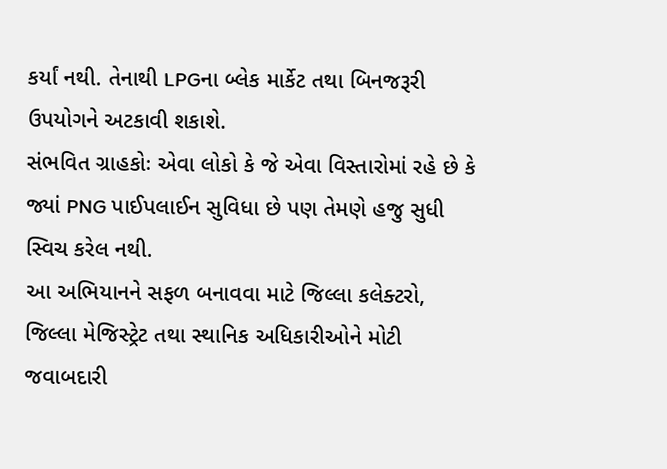કર્યાં નથી. તેનાથી LPGના બ્લેક માર્કેટ તથા બિનજરૂરી ઉપયોગને અટકાવી શકાશે.
સંભવિત ગ્રાહકોઃ એવા લોકો કે જે એવા વિસ્તારોમાં રહે છે કે જ્યાં PNG પાઈપલાઈન સુવિધા છે પણ તેમણે હજુ સુધી સ્વિચ કરેલ નથી.
આ અભિયાનને સફળ બનાવવા માટે જિલ્લા કલેક્ટરો, જિલ્લા મેજિસ્ટ્રેટ તથા સ્થાનિક અધિકારીઓને મોટી જવાબદારી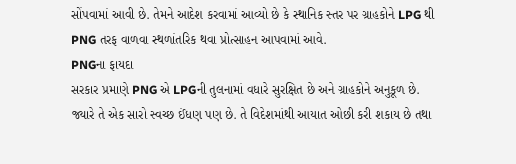સોંપવામાં આવી છે. તેમને આદેશ કરવામાં આવ્યો છે કે સ્થાનિક સ્તર પર ગ્રાહકોને LPG થી PNG તરફ વાળવા સ્થળાંતરિક થવા પ્રોત્સાહન આપવામાં આવે.
PNGના ફાયદા
સરકાર પ્રમાણે PNG એ LPGની તુલનામાં વધારે સુરક્ષિત છે અને ગ્રાહકોને અનુકૂળ છે. જ્યારે તે એક સારો સ્વચ્છ ઈંધણ પણ છે. તે વિદેશમાંથી આયાત ઓછી કરી શકાય છે તથા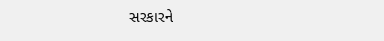સરકારને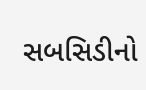સબસિડીનો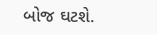બોજ ઘટશે.